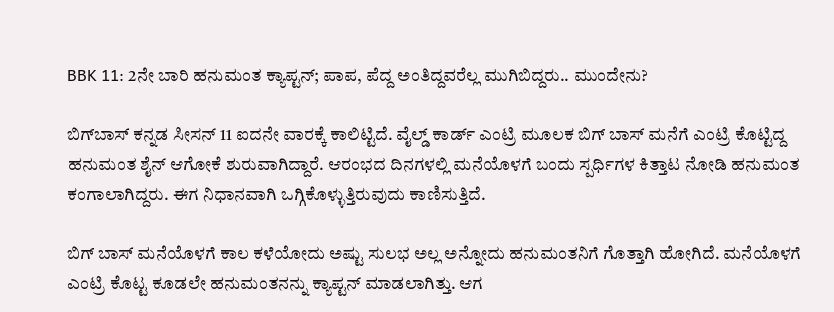BBK 11: 2ನೇ ಬಾರಿ ಹನುಮಂತ ಕ್ಯಾಪ್ಟನ್; ಪಾಪ, ಪೆದ್ದ ಅಂತಿದ್ದವರೆಲ್ಲ ಮುಗಿಬಿದ್ದರು.. ಮುಂದೇನು?

ಬಿಗ್‌ಬಾಸ್ ಕನ್ನಡ ಸೀಸನ್ 11 ಐದನೇ ವಾರಕ್ಕೆ ಕಾಲಿಟ್ಟಿದೆ. ವೈಲ್ಡ್ ಕಾರ್ಡ್ ಎಂಟ್ರಿ ಮೂಲಕ ಬಿಗ್ ಬಾಸ್ ಮನೆಗೆ ಎಂಟ್ರಿ ಕೊಟ್ಟಿದ್ದ ಹನುಮಂತ ಶೈನ್ ಆಗೋಕೆ ಶುರುವಾಗಿದ್ದಾರೆ. ಆರಂಭದ ದಿನಗಳಲ್ಲಿ ಮನೆಯೊಳಗೆ ಬಂದು ಸ್ಪರ್ಧಿಗಳ ಕಿತ್ತಾಟ ನೋಡಿ ಹನುಮಂತ ಕಂಗಾಲಾಗಿದ್ದರು. ಈಗ ನಿಧಾನವಾಗಿ ಒಗ್ಗಿಕೊಳ್ಳುತ್ತಿರುವುದು ಕಾಣಿಸುತ್ತಿದೆ.

ಬಿಗ್ ಬಾಸ್ ಮನೆಯೊಳಗೆ ಕಾಲ ಕಳೆಯೋದು ಅಷ್ಟು ಸುಲಭ ಅಲ್ಲ ಅನ್ನೋದು ಹನುಮಂತನಿಗೆ ಗೊತ್ತಾಗಿ ಹೋಗಿದೆ. ಮನೆಯೊಳಗೆ ಎಂಟ್ರಿ ಕೊಟ್ಟ ಕೂಡಲೇ ಹನುಮಂತನನ್ನು ಕ್ಯಾಪ್ಟನ್ ಮಾಡಲಾಗಿತ್ತು. ಆಗ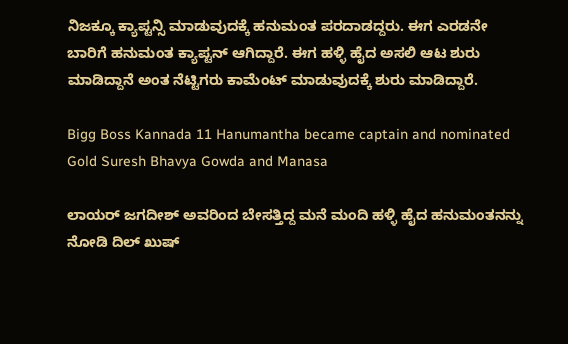ನಿಜಕ್ಕೂ ಕ್ಯಾಪ್ಟನ್ಸಿ ಮಾಡುವುದಕ್ಕೆ ಹನುಮಂತ ಪರದಾಡದ್ದರು. ಈಗ ಎರಡನೇ ಬಾರಿಗೆ ಹನುಮಂತ ಕ್ಯಾಪ್ಟನ್ ಆಗಿದ್ದಾರೆ. ಈಗ ಹಳ್ಳಿ ಹೈದ ಅಸಲಿ ಆಟ ಶುರು ಮಾಡಿದ್ದಾನೆ ಅಂತ ನೆಟ್ಟಿಗರು ಕಾಮೆಂಟ್ ಮಾಡುವುದಕ್ಕೆ ಶುರು ಮಾಡಿದ್ದಾರೆ.

Bigg Boss Kannada 11 Hanumantha became captain and nominated Gold Suresh Bhavya Gowda and Manasa

ಲಾಯರ್ ಜಗದೀಶ್ ಅವರಿಂದ ಬೇಸತ್ತಿದ್ದ ಮನೆ ಮಂದಿ ಹಳ್ಳಿ ಹೈದ ಹನುಮಂತನನ್ನು ನೋಡಿ ದಿಲ್ ಖುಷ್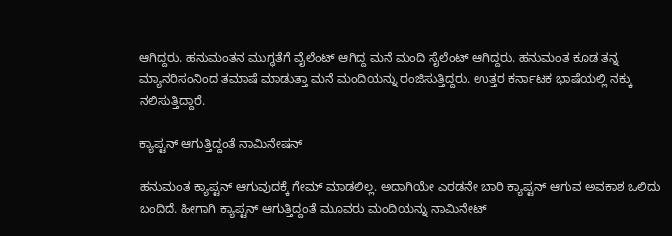ಆಗಿದ್ದರು. ಹನುಮಂತನ ಮುಗ್ಧತೆಗೆ ವೈಲೆಂಟ್ ಆಗಿದ್ದ ಮನೆ ಮಂದಿ ಸೈಲೆಂಟ್ ಆಗಿದ್ದರು. ಹನುಮಂತ ಕೂಡ ತನ್ನ ಮ್ಯಾನರಿಸಂನಿಂದ ತಮಾಷೆ ಮಾಡುತ್ತಾ ಮನೆ ಮಂದಿಯನ್ನು ರಂಜಿಸುತ್ತಿದ್ದರು. ಉತ್ತರ ಕರ್ನಾಟಕ ಭಾಷೆಯಲ್ಲಿ ನಕ್ಕು ನಲಿಸುತ್ತಿದ್ದಾರೆ.

ಕ್ಯಾಪ್ಟನ್ ಆಗುತ್ತಿದ್ದಂತೆ ನಾಮಿನೇಷನ್

ಹನುಮಂತ ಕ್ಯಾಪ್ಟನ್ ಆಗುವುದಕ್ಕೆ ಗೇಮ್ ಮಾಡಲಿಲ್ಲ. ಅದಾಗಿಯೇ ಎರಡನೇ ಬಾರಿ ಕ್ಯಾಪ್ಟನ್ ಆಗುವ ಅವಕಾಶ ಒಲಿದು ಬಂದಿದೆ. ಹೀಗಾಗಿ ಕ್ಯಾಪ್ಟನ್ ಆಗುತ್ತಿದ್ದಂತೆ ಮೂವರು ಮಂದಿಯನ್ನು ನಾಮಿನೇಟ್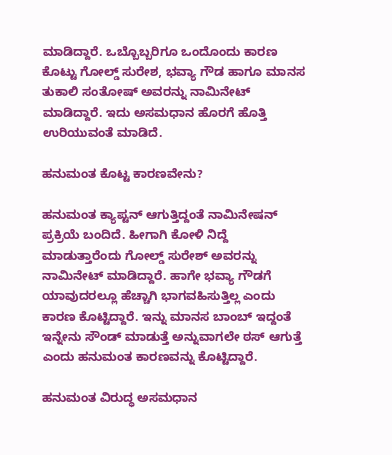ಮಾಡಿದ್ದಾರೆ. ಒಬ್ಬೊಬ್ಬರಿಗೂ ಒಂದೊಂದು ಕಾರಣ ಕೊಟ್ಟು ಗೋಲ್ಡ್ ಸುರೇಶ, ಭವ್ಯಾ ಗೌಡ ಹಾಗೂ ಮಾನಸ ತುಕಾಲಿ ಸಂತೋಷ್ ಅವರನ್ನು ನಾಮಿನೇಟ್ ಮಾಡಿದ್ದಾರೆ. ಇದು ಅಸಮಧಾನ ಹೊರಗೆ ಹೊತ್ತಿ ಉರಿಯುವಂತೆ ಮಾಡಿದೆ.

ಹನುಮಂತ ಕೊಟ್ಟ ಕಾರಣವೇನು?

ಹನುಮಂತ ಕ್ಯಾಪ್ಟನ್ ಆಗುತ್ತಿದ್ದಂತೆ ನಾಮಿನೇಷನ್ ಪ್ರಕ್ರಿಯೆ ಬಂದಿದೆ. ಹೀಗಾಗಿ ಕೋಳಿ ನಿದ್ದೆ ಮಾಡುತ್ತಾರೆಂದು ಗೋಲ್ಡ್ ಸುರೇಶ್ ಅವರನ್ನು ನಾಮಿನೇಟ್ ಮಾಡಿದ್ದಾರೆ. ಹಾಗೇ ಭವ್ಯಾ ಗೌಡಗೆ ಯಾವುದರಲ್ಲೂ ಹೆಚ್ಚಾಗಿ ಭಾಗವಹಿಸುತ್ತಿಲ್ಲ ಎಂದು ಕಾರಣ ಕೊಟ್ಟಿದ್ದಾರೆ. ಇನ್ನು ಮಾನಸ ಬಾಂಬ್ ಇದ್ದಂತೆ ಇನ್ನೇನು ಸೌಂಡ್ ಮಾಡುತ್ತೆ ಅನ್ನುವಾಗಲೇ ಠಸ್‌ ಆಗುತ್ತೆ ಎಂದು ಹನುಮಂತ ಕಾರಣವನ್ನು ಕೊಟ್ಟಿದ್ದಾರೆ.

ಹನುಮಂತ ವಿರುದ್ಧ ಅಸಮಧಾನ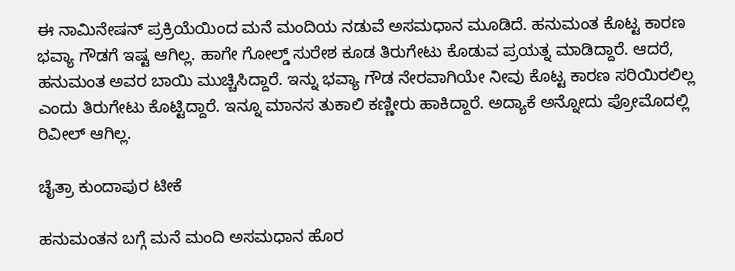ಈ ನಾಮಿನೇಷನ್ ಪ್ರಕ್ರಿಯೆಯಿಂದ ಮನೆ ಮಂದಿಯ ನಡುವೆ ಅಸಮಧಾನ ಮೂಡಿದೆ. ಹನುಮಂತ ಕೊಟ್ಟ ಕಾರಣ ಭವ್ಯಾ ಗೌಡಗೆ ಇಷ್ಟ ಆಗಿಲ್ಲ. ಹಾಗೇ ಗೋಲ್ಡ್ ಸುರೇಶ ಕೂಡ ತಿರುಗೇಟು ಕೊಡುವ ಪ್ರಯತ್ನ ಮಾಡಿದ್ದಾರೆ. ಆದರೆ, ಹನುಮಂತ ಅವರ ಬಾಯಿ ಮುಚ್ಚಿಸಿದ್ದಾರೆ. ಇನ್ನು ಭವ್ಯಾ ಗೌಡ ನೇರವಾಗಿಯೇ ನೀವು ಕೊಟ್ಟ ಕಾರಣ ಸರಿಯಿರಲಿಲ್ಲ ಎಂದು ತಿರುಗೇಟು ಕೊಟ್ಟಿದ್ದಾರೆ. ಇನ್ನೂ ಮಾನಸ ತುಕಾಲಿ ಕಣ್ಣೀರು ಹಾಕಿದ್ದಾರೆ. ಅದ್ಯಾಕೆ ಅನ್ನೋದು ಪ್ರೋಮೊದಲ್ಲಿ ರಿವೀಲ್ ಆಗಿಲ್ಲ.

ಚೈತ್ರಾ ಕುಂದಾಪುರ ಟೀಕೆ

ಹನುಮಂತನ ಬಗ್ಗೆ ಮನೆ ಮಂದಿ ಅಸಮಧಾನ ಹೊರ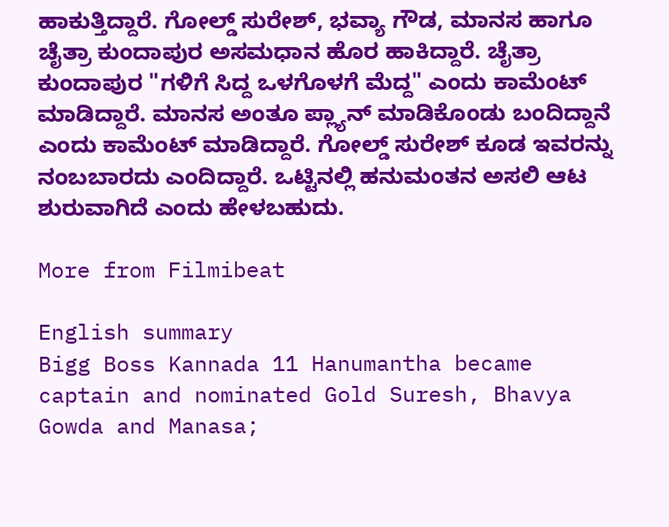ಹಾಕುತ್ತಿದ್ದಾರೆ. ಗೋಲ್ಡ್ ಸುರೇಶ್, ಭವ್ಯಾ ಗೌಡ, ಮಾನಸ ಹಾಗೂ ಚೈತ್ರಾ ಕುಂದಾಪುರ ಅಸಮಧಾನ ಹೊರ ಹಾಕಿದ್ದಾರೆ. ಚೈತ್ರಾ ಕುಂದಾಪುರ "ಗಳಿಗೆ ಸಿದ್ದ ಒಳಗೊಳಗೆ ಮೆದ್ದ" ಎಂದು ಕಾಮೆಂಟ್ ಮಾಡಿದ್ದಾರೆ. ಮಾನಸ ಅಂತೂ ಪ್ಲ್ಯಾನ್ ಮಾಡಿಕೊಂಡು ಬಂದಿದ್ದಾನೆ ಎಂದು ಕಾಮೆಂಟ್ ಮಾಡಿದ್ದಾರೆ. ಗೋಲ್ಡ್ ಸುರೇಶ್ ಕೂಡ ಇವರನ್ನು ನಂಬಬಾರದು ಎಂದಿದ್ದಾರೆ. ಒಟ್ಟಿನಲ್ಲಿ ಹನುಮಂತನ ಅಸಲಿ ಆಟ ಶುರುವಾಗಿದೆ ಎಂದು ಹೇಳಬಹುದು.

More from Filmibeat

English summary
Bigg Boss Kannada 11 Hanumantha became captain and nominated Gold Suresh, Bhavya Gowda and Manasa;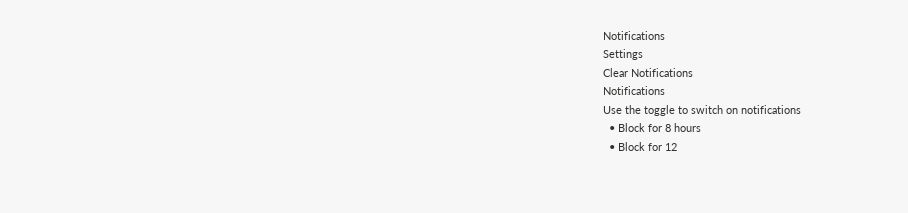Notifications
Settings
Clear Notifications
Notifications
Use the toggle to switch on notifications
  • Block for 8 hours
  • Block for 12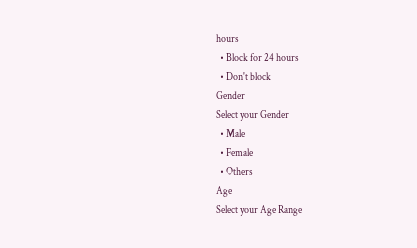hours
  • Block for 24 hours
  • Don't block
Gender
Select your Gender
  • Male
  • Female
  • Others
Age
Select your Age Range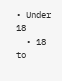• Under 18
  • 18 to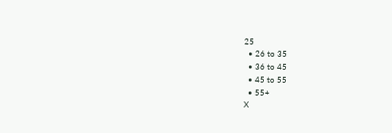25
  • 26 to 35
  • 36 to 45
  • 45 to 55
  • 55+
X